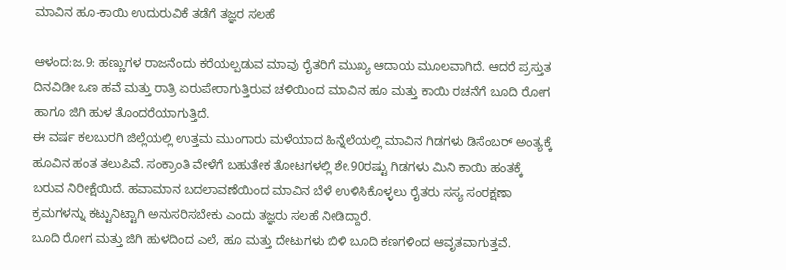ಮಾವಿನ ಹೂ-ಕಾಯಿ ಉದುರುವಿಕೆ ತಡೆಗೆ ತಜ್ಞರ ಸಲಹೆ

ಆಳಂದ:ಜ.9: ಹಣ್ಣುಗಳ ರಾಜನೆಂದು ಕರೆಯಲ್ಪಡುವ ಮಾವು ರೈತರಿಗೆ ಮುಖ್ಯ ಆದಾಯ ಮೂಲವಾಗಿದೆ. ಆದರೆ ಪ್ರಸ್ತುತ ದಿನವಿಡೀ ಒಣ ಹವೆ ಮತ್ತು ರಾತ್ರಿ ಏರುಪೇರಾಗುತ್ತಿರುವ ಚಳಿಯಿಂದ ಮಾವಿನ ಹೂ ಮತ್ತು ಕಾಯಿ ರಚನೆಗೆ ಬೂದಿ ರೋಗ ಹಾಗೂ ಜಿಗಿ ಹುಳ ತೊಂದರೆಯಾಗುತ್ತಿದೆ.
ಈ ವರ್ಷ ಕಲಬುರಗಿ ಜಿಲ್ಲೆಯಲ್ಲಿ ಉತ್ತಮ ಮುಂಗಾರು ಮಳೆಯಾದ ಹಿನ್ನೆಲೆಯಲ್ಲಿ ಮಾವಿನ ಗಿಡಗಳು ಡಿಸೆಂಬರ್ ಅಂತ್ಯಕ್ಕೆ ಹೂವಿನ ಹಂತ ತಲುಪಿವೆ. ಸಂಕ್ರಾಂತಿ ವೇಳೆಗೆ ಬಹುತೇಕ ತೋಟಗಳಲ್ಲಿ ಶೇ.90ರಷ್ಟು ಗಿಡಗಳು ಮಿನಿ ಕಾಯಿ ಹಂತಕ್ಕೆ ಬರುವ ನಿರೀಕ್ಷೆಯಿದೆ. ಹವಾಮಾನ ಬದಲಾವಣೆಯಿಂದ ಮಾವಿನ ಬೆಳೆ ಉಳಿಸಿಕೊಳ್ಳಲು ರೈತರು ಸಸ್ಯ ಸಂರಕ್ಷಣಾ ಕ್ರಮಗಳನ್ನು ಕಟ್ಟುನಿಟ್ಟಾಗಿ ಅನುಸರಿಸಬೇಕು ಎಂದು ತಜ್ಞರು ಸಲಹೆ ನೀಡಿದ್ದಾರೆ.
ಬೂದಿ ರೋಗ ಮತ್ತು ಜಿಗಿ ಹುಳದಿಂದ ಎಲೆ, ಹೂ ಮತ್ತು ದೇಟುಗಳು ಬಿಳಿ ಬೂದಿ ಕಣಗಳಿಂದ ಆವೃತವಾಗುತ್ತವೆ.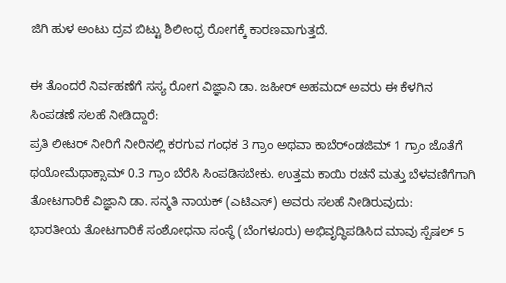ಜಿಗಿ ಹುಳ ಅಂಟು ದ್ರವ ಬಿಟ್ಟು ಶಿಲೀಂಧ್ರ ರೋಗಕ್ಕೆ ಕಾರಣವಾಗುತ್ತದೆ.

ಈ ತೊಂದರೆ ನಿರ್ವಹಣೆಗೆ ಸಸ್ಯ ರೋಗ ವಿಜ್ಞಾನಿ ಡಾ. ಜಹೀರ್ ಅಹಮದ್ ಅವರು ಈ ಕೆಳಗಿನ ಸಿಂಪಡಣೆ ಸಲಹೆ ನೀಡಿದ್ದಾರೆ:
ಪ್ರತಿ ಲೀಟರ್ ನೀರಿಗೆ ನೀರಿನಲ್ಲಿ ಕರಗುವ ಗಂಧಕ 3 ಗ್ರಾಂ ಅಥವಾ ಕಾಬೆರ್ಂಡಜಿಮ್ 1 ಗ್ರಾಂ ಜೊತೆಗೆ ಥಯೋಮೆಥಾಕ್ಸಾಮ್ 0.3 ಗ್ರಾಂ ಬೆರೆಸಿ ಸಿಂಪಡಿಸಬೇಕು. ಉತ್ತಮ ಕಾಯಿ ರಚನೆ ಮತ್ತು ಬೆಳವಣಿಗೆಗಾಗಿ ತೋಟಗಾರಿಕೆ ವಿಜ್ಞಾನಿ ಡಾ. ಸನ್ಮತಿ ನಾಯಕ್ (ಎಟಿಎಸ್) ಅವರು ಸಲಹೆ ನೀಡಿರುವುದು:
ಭಾರತೀಯ ತೋಟಗಾರಿಕೆ ಸಂಶೋಧನಾ ಸಂಸ್ಥೆ (ಬೆಂಗಳೂರು) ಅಭಿವೃದ್ಧಿಪಡಿಸಿದ ಮಾವು ಸ್ಪೆಷಲ್ 5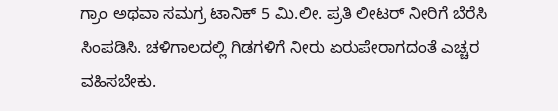ಗ್ರಾಂ ಅಥವಾ ಸಮಗ್ರ ಟಾನಿಕ್ 5 ಮಿ.ಲೀ. ಪ್ರತಿ ಲೀಟರ್ ನೀರಿಗೆ ಬೆರೆಸಿ ಸಿಂಪಡಿಸಿ. ಚಳಿಗಾಲದಲ್ಲಿ ಗಿಡಗಳಿಗೆ ನೀರು ಏರುಪೇರಾಗದಂತೆ ಎಚ್ಚರ ವಹಿಸಬೇಕು.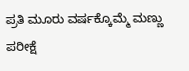ಪ್ರತಿ ಮೂರು ವರ್ಷಕ್ಕೊಮ್ಮೆ ಮಣ್ಣು ಪರೀಕ್ಷೆ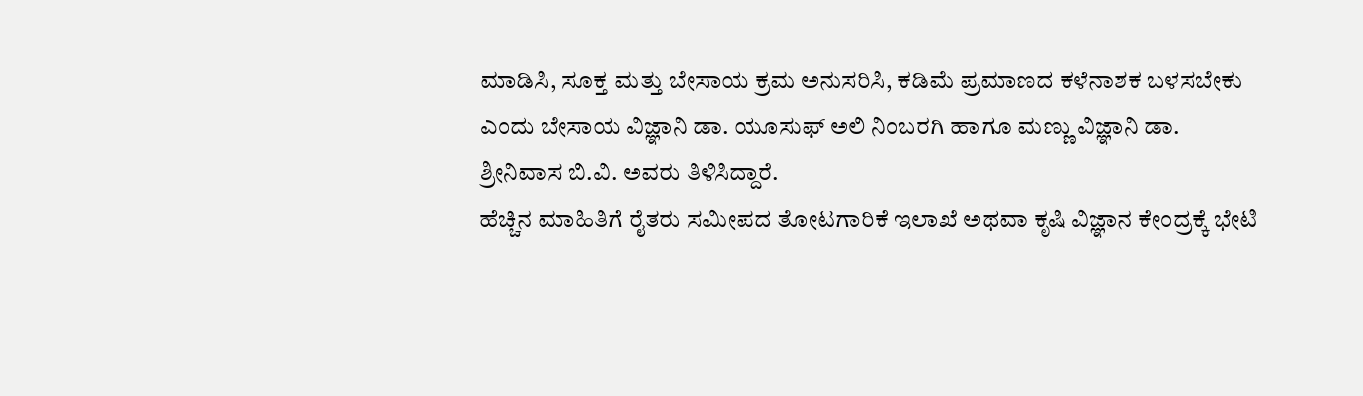ಮಾಡಿಸಿ, ಸೂಕ್ತ ಮತ್ತು ಬೇಸಾಯ ಕ್ರಮ ಅನುಸರಿಸಿ, ಕಡಿಮೆ ಪ್ರಮಾಣದ ಕಳೆನಾಶಕ ಬಳಸಬೇಕು ಎಂದು ಬೇಸಾಯ ವಿಜ್ಞಾನಿ ಡಾ. ಯೂಸುಫ್ ಅಲಿ ನಿಂಬರಗಿ ಹಾಗೂ ಮಣ್ಣು ವಿಜ್ಞಾನಿ ಡಾ. ಶ್ರೀನಿವಾಸ ಬಿ.ವಿ. ಅವರು ತಿಳಿಸಿದ್ದಾರೆ.
ಹೆಚ್ಚಿನ ಮಾಹಿತಿಗೆ ರೈತರು ಸಮೀಪದ ತೋಟಗಾರಿಕೆ ಇಲಾಖೆ ಅಥವಾ ಕೃಷಿ ವಿಜ್ಞಾನ ಕೇಂದ್ರಕ್ಕೆ ಭೇಟಿ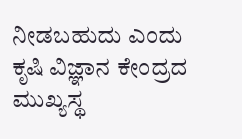ನೀಡಬಹುದು ಎಂದು ಕೃಷಿ ವಿಜ್ಞಾನ ಕೇಂದ್ರದ ಮುಖ್ಯಸ್ಥ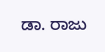ಡಾ. ರಾಜು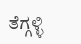ತೆಗ್ಗಳ್ಳಿ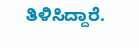ತಿಳಿಸಿದ್ದಾರೆ.